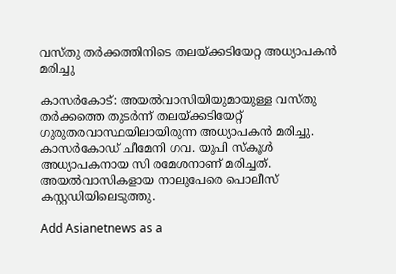വസ്തു തര്‍ക്കത്തിനിടെ തലയ്ക്കടിയേറ്റ അധ്യാപകന്‍ മരിച്ചു

കാസര്‍കോട്: അയൽവാസിയിയുമായുള്ള വസ്തു തർക്കത്തെ തുടർന്ന് തലയ്ക്കടിയേറ്റ് ഗുരുതരവാസ്ഥയിലായിരുന്ന അധ്യാപകൻ മരിച്ചു. കാസർകോഡ് ചീമേനി ഗവ. യുപി സ്‌കൂള്‍ അധ്യാപകനായ സി രമേശനാണ് മരിച്ചത്. അയൽവാസികളായ നാലുപേരെ പൊലീസ് കസ്റ്റഡിയിലെടുത്തു.

Add Asianetnews as a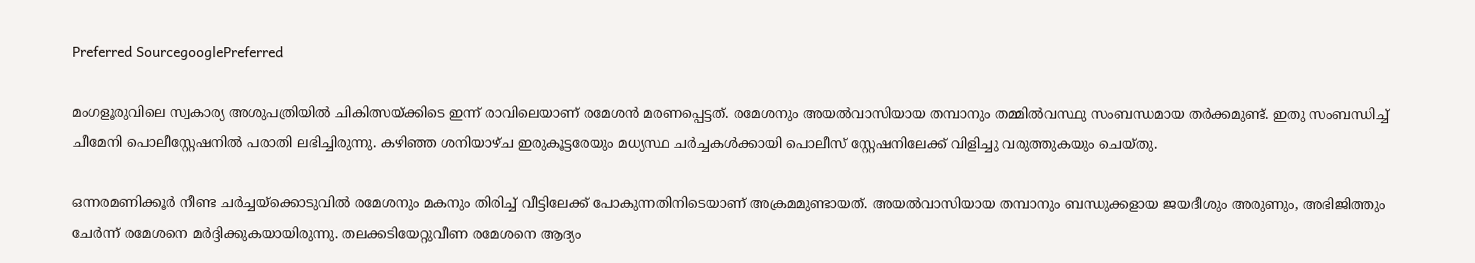Preferred SourcegooglePreferred

മംഗളൂരുവിലെ സ്വകാര്യ അശുപത്രിയിൽ ചികിത്സയ്ക്കിടെ ഇന്ന് രാവിലെയാണ് രമേശൻ മരണപ്പെട്ടത്. രമേശനും അയൽവാസിയായ തമ്പാനും തമ്മിൽവസ്ഥു സംബന്ധമായ തർക്കമുണ്ട്. ഇതു സംബന്ധിച്ച് ചീമേനി പൊലീസ്റ്റേഷനിൽ പരാതി ലഭിച്ചിരുന്നു. കഴിഞ്ഞ ശനിയാഴ്ച ഇരുകൂട്ടരേയും മധ്യസ്ഥ ചർച്ചകൾക്കായി പൊലീസ് സ്റ്റേഷനിലേക്ക് വിളിച്ചു വരുത്തുകയും ചെയ്തു.

ഒന്നരമണിക്കൂർ നീണ്ട ചർച്ചയ്ക്കൊടുവിൽ രമേശനും മകനും തിരിച്ച് വീട്ടിലേക്ക് പോകുന്നതിനിടെയാണ് അക്രമമുണ്ടായത്. അയൽവാസിയായ തമ്പാനും ബന്ധുക്കളായ ജയദീശും അരുണും, അഭിജിത്തും ചേർന്ന് രമേശനെ മർദ്ദിക്കുകയായിരുന്നു. തലക്കടിയേറ്റുവീണ രമേശനെ ആദ്യം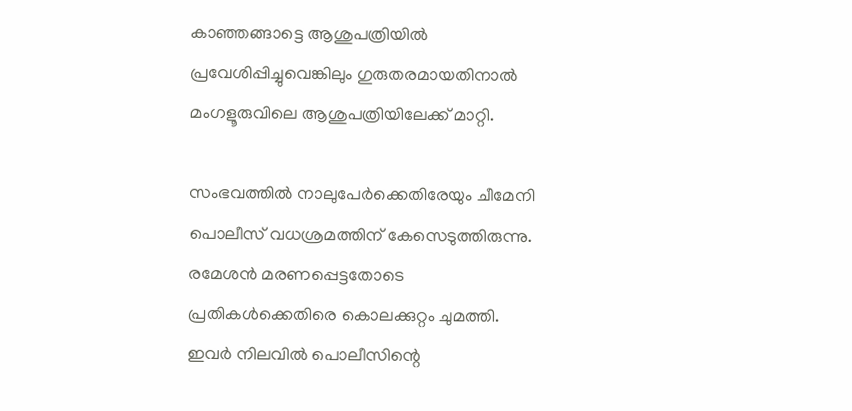കാഞ്ഞങ്ങാട്ടെ ആശുപത്രിയില്‍ പ്രവേശിപ്പിച്ചുവെങ്കിലും ഗുരുതരമായതിനാല്‍ മംഗളൂരുവിലെ ആശുപത്രിയിലേക്ക് മാറ്റി.

സംഭവത്തിൽ നാലുപേർക്കെതിരേയും ചീമേനി പൊലീസ് വധശ്രമത്തിന് കേസെടുത്തിരുന്നു. രമേശന്‍ മരണപ്പെട്ടതോടെ പ്രതികള്‍ക്കെതിരെ കൊലക്കുറ്റം ചുമത്തി. ഇവർ നിലവിൽ പൊലീസിന്റെ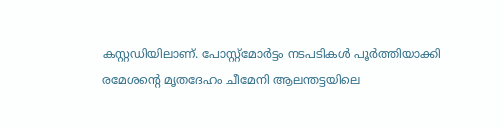കസ്റ്റഡിയിലാണ്. പോസ്റ്റ്മോർട്ടം നടപടികൾ പൂർത്തിയാക്കി രമേശന്റെ മൃതദേഹം ചീമേനി ആലന്തട്ടയിലെ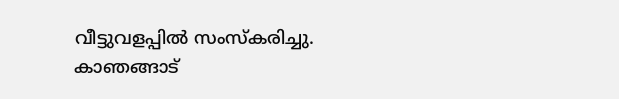വീട്ടുവളപ്പിൽ സംസ്കരിച്ചു. കാഞങ്ങാട്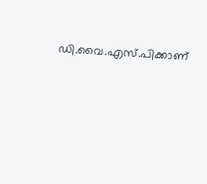ഡി.വൈ.എസ്.പിക്കാണ്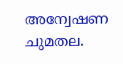അന്വേഷണ ചുമതല.